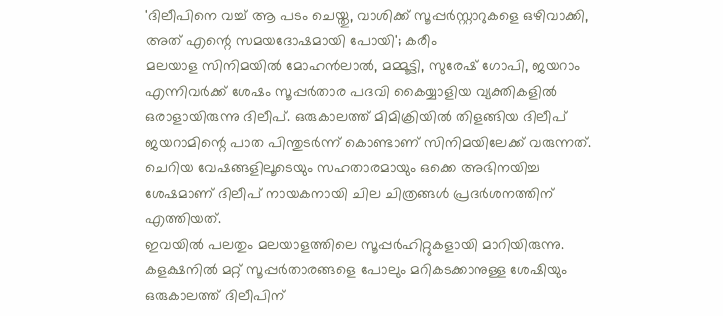'ദിലീപിനെ വച്ച് ആ പടം ചെയ്തു, വാശിക്ക് സൂപ്പർസ്റ്റാറുകളെ ഒഴിവാക്കി, അത് എന്റെ സമയദോഷമായി പോയി'; കരീം
മലയാള സിനിമയിൽ മോഹൻലാൽ, മമ്മൂട്ടി, സുരേഷ് ഗോപി, ജയറാം എന്നിവർക്ക് ശേഷം സൂപ്പർതാര പദവി കൈയ്യാളിയ വ്യക്തികളിൽ ഒരാളായിരുന്നു ദിലീപ്. ഒരുകാലത്ത് മിമിക്രിയിൽ തിളങ്ങിയ ദിലീപ് ജയറാമിന്റെ പാത പിന്തുടർന്ന് കൊണ്ടാണ് സിനിമയിലേക്ക് വരുന്നത്. ചെറിയ വേഷങ്ങളിലൂടെയും സഹതാരമായും ഒക്കെ അഭിനയിച്ച ശേഷമാണ് ദിലീപ് നായകനായി ചില ചിത്രങ്ങൾ പ്രദർശനത്തിന് എത്തിയത്.
ഇവയിൽ പലതും മലയാളത്തിലെ സൂപ്പർഹിറ്റുകളായി മാറിയിരുന്നു. കളക്ഷനിൽ മറ്റ് സൂപ്പർതാരങ്ങളെ പോലും മറികടക്കാനുള്ള ശേഷിയും ഒരുകാലത്ത് ദിലീപിന്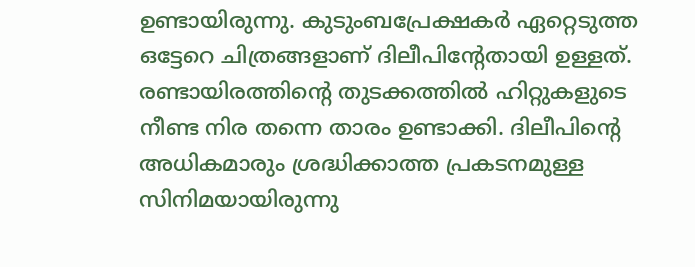ഉണ്ടായിരുന്നു. കുടുംബപ്രേക്ഷകർ ഏറ്റെടുത്ത ഒട്ടേറെ ചിത്രങ്ങളാണ് ദിലീപിന്റേതായി ഉള്ളത്. രണ്ടായിരത്തിന്റെ തുടക്കത്തിൽ ഹിറ്റുകളുടെ നീണ്ട നിര തന്നെ താരം ഉണ്ടാക്കി. ദിലീപിന്റെ അധികമാരും ശ്രദ്ധിക്കാത്ത പ്രകടനമുള്ള സിനിമയായിരുന്നു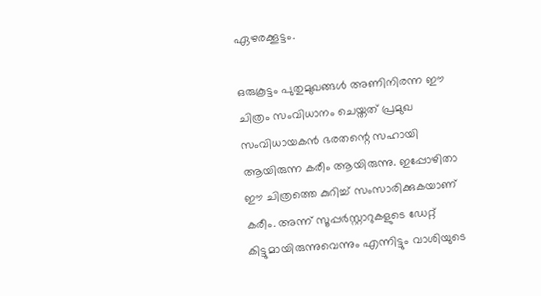ഏഴരക്കൂട്ടം.

ഒരുകൂട്ടം പുതുമുഖങ്ങൾ അണിനിരന്ന ഈ ചിത്രം സംവിധാനം ചെയ്തത് പ്രമുഖ സംവിധായകൻ ഭരതന്റെ സഹായി ആയിരുന്ന കരീം ആയിരുന്നു. ഇപ്പോഴിതാ ഈ ചിത്രത്തെ കുറിച്ച് സംസാരിക്കുകയാണ് കരീം. അന്ന് സൂപ്പർസ്റ്റാറുകളുടെ ഡേറ്റ് കിട്ടുമായിരുന്നുവെന്നും എന്നിട്ടും വാശിയുടെ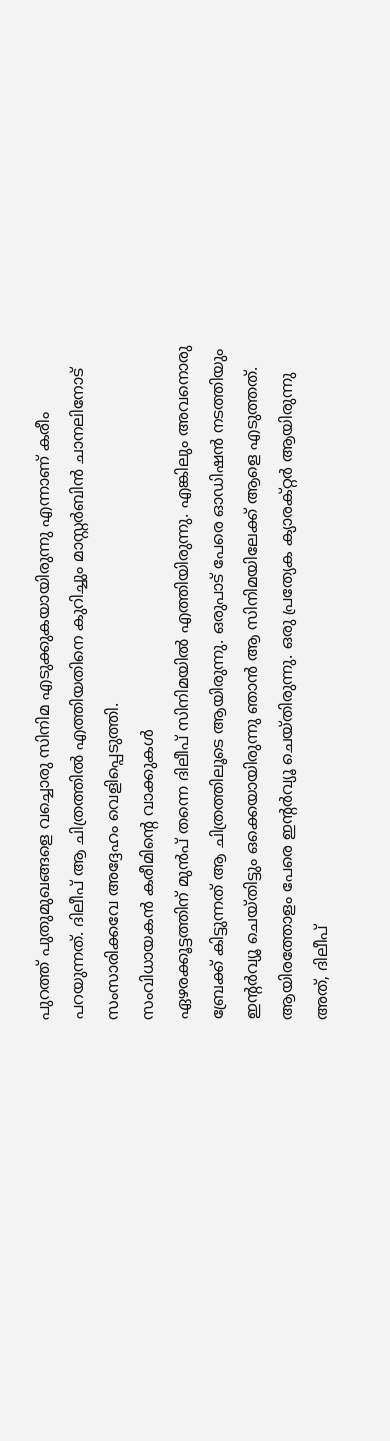പുറത്ത് പുതുമുഖങ്ങളെ വച്ചൊരു സിനിമ എടുക്കുകയായിരുന്നു എന്നാണ് കരീം പറയുന്നത്. ദിലീപ് ആ ചിത്രത്തിൽ എത്തിയതിനെ കുറിച്ചും മാസ്റ്റർബിൻ ചാനലിനോട് സംസാരിക്കവേ അദ്ദേഹം വെളിപ്പെടുത്തി.
സംവിധായകൻ കരീമിന്റെ വാക്കുകൾ
ഏഴരക്കൂട്ടത്തിന് മുൻപ് തന്നെ ദിലീപ് സിനിമയിൽ എത്തിയിരുന്നു. എങ്കിലും അവനൊരു ബ്രേക്ക് കിട്ടുന്നത് ആ ചിത്രത്തിലൂടെ ആയിരുന്നു. ഒരുപാട് പേരെ ഓഡിഷൻ നടത്തിയും ഇന്റർവ്യൂ ചെയ്തിട്ടും ഒക്കെയായിരുന്നു ഞാൻ ആ സിനിമയിലേക്ക് ആളെ എടുത്തത്. ആയിരത്തോളം പേരെ ഇന്റർവ്യൂ ചെയ്തിരുന്നു. ഒരു പ്രത്യേക ക്യാരക്റ്റർ ആയിരുന്നു അത്, ദിലീപ്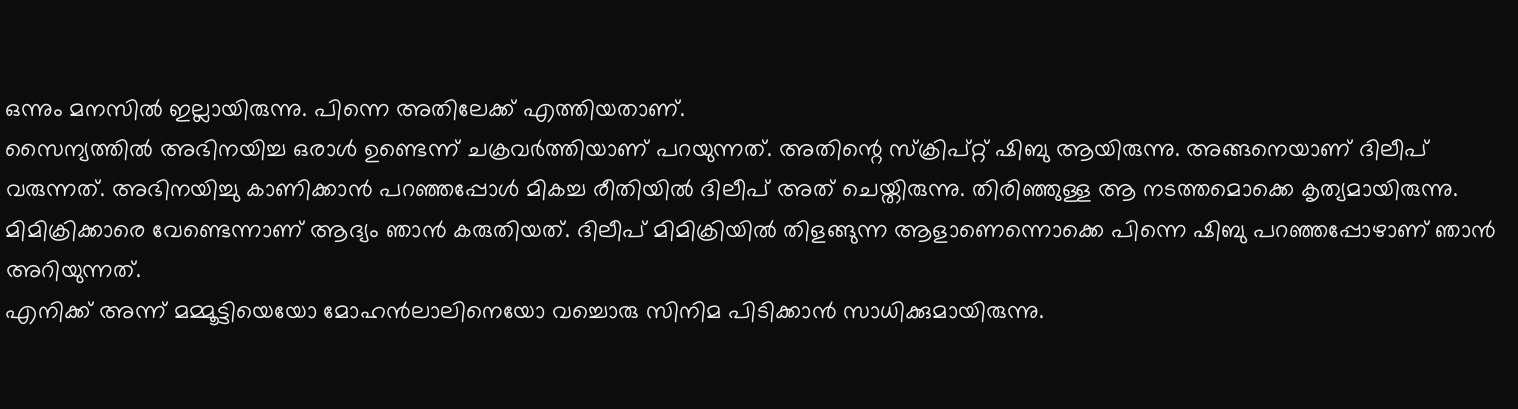ഒന്നും മനസിൽ ഇല്ലായിരുന്നു. പിന്നെ അതിലേക്ക് എത്തിയതാണ്.
സൈന്യത്തിൽ അഭിനയിച്ച ഒരാൾ ഉണ്ടെന്ന് ചക്രവർത്തിയാണ് പറയുന്നത്. അതിന്റെ സ്ക്രിപ്റ്റ് ഷിബു ആയിരുന്നു. അങ്ങനെയാണ് ദിലീപ് വരുന്നത്. അഭിനയിച്ചു കാണിക്കാൻ പറഞ്ഞപ്പോൾ മികച്ച രീതിയിൽ ദിലീപ് അത് ചെയ്തിരുന്നു. തിരിഞ്ഞുള്ള ആ നടത്തമൊക്കെ കൃത്യമായിരുന്നു. മിമിക്രിക്കാരെ വേണ്ടെന്നാണ് ആദ്യം ഞാൻ കരുതിയത്. ദിലീപ് മിമിക്രിയിൽ തിളങ്ങുന്ന ആളാണെന്നൊക്കെ പിന്നെ ഷിബു പറഞ്ഞപ്പോഴാണ് ഞാൻ അറിയുന്നത്.
എനിക്ക് അന്ന് മമ്മൂട്ടിയെയോ മോഹൻലാലിനെയോ വച്ചൊരു സിനിമ പിടിക്കാൻ സാധിക്കുമായിരുന്നു.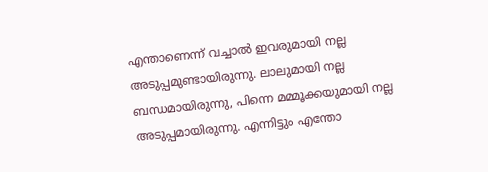എന്താണെന്ന് വച്ചാൽ ഇവരുമായി നല്ല അടുപ്പമുണ്ടായിരുന്നു. ലാലുമായി നല്ല ബന്ധമായിരുന്നു, പിന്നെ മമ്മൂക്കയുമായി നല്ല അടുപ്പമായിരുന്നു. എന്നിട്ടും എന്തോ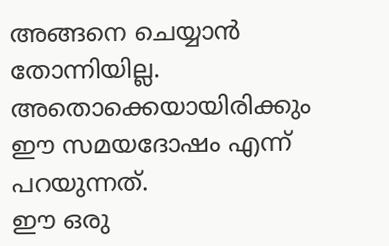അങ്ങനെ ചെയ്യാൻ തോന്നിയില്ല. അതൊക്കെയായിരിക്കും ഈ സമയദോഷം എന്ന് പറയുന്നത്.
ഈ ഒരു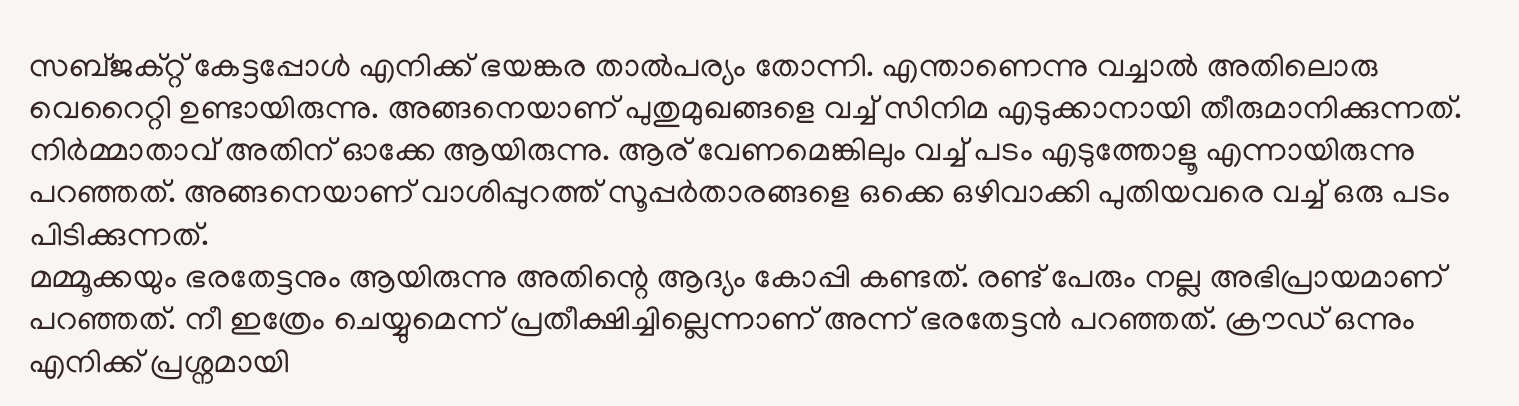സബ്ജക്റ്റ് കേട്ടപ്പോൾ എനിക്ക് ഭയങ്കര താൽപര്യം തോന്നി. എന്താണെന്നു വച്ചാൽ അതിലൊരു വെറൈറ്റി ഉണ്ടായിരുന്നു. അങ്ങനെയാണ് പുതുമുഖങ്ങളെ വച്ച് സിനിമ എടുക്കാനായി തീരുമാനിക്കുന്നത്. നിർമ്മാതാവ് അതിന് ഓക്കേ ആയിരുന്നു. ആര് വേണമെങ്കിലും വച്ച് പടം എടുത്തോളൂ എന്നായിരുന്നു പറഞ്ഞത്. അങ്ങനെയാണ് വാശിപ്പുറത്ത് സൂപ്പർതാരങ്ങളെ ഒക്കെ ഒഴിവാക്കി പുതിയവരെ വച്ച് ഒരു പടം പിടിക്കുന്നത്.
മമ്മൂക്കയും ഭരതേട്ടനും ആയിരുന്നു അതിന്റെ ആദ്യം കോപ്പി കണ്ടത്. രണ്ട് പേരും നല്ല അഭിപ്രായമാണ് പറഞ്ഞത്. നീ ഇത്രേം ചെയ്യുമെന്ന് പ്രതീക്ഷിച്ചില്ലെന്നാണ് അന്ന് ഭരതേട്ടൻ പറഞ്ഞത്. ക്രൗഡ് ഒന്നും എനിക്ക് പ്രശ്നമായി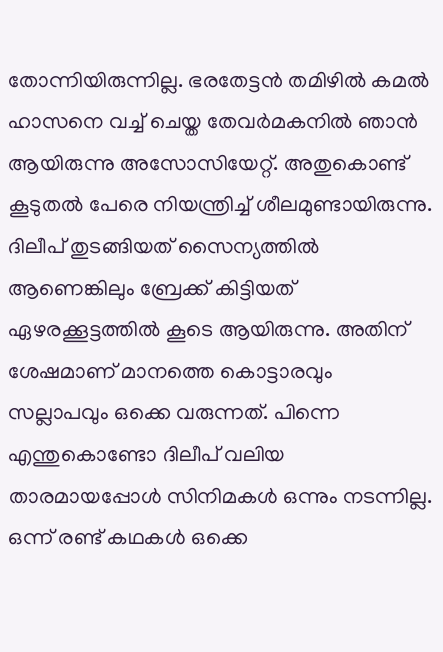തോന്നിയിരുന്നില്ല. ഭരതേട്ടൻ തമിഴിൽ കമൽ ഹാസനെ വച്ച് ചെയ്ത തേവർമകനിൽ ഞാൻ ആയിരുന്നു അസോസിയേറ്റ്. അതുകൊണ്ട് കൂടുതൽ പേരെ നിയന്ത്രിച്ച് ശീലമുണ്ടായിരുന്നു.
ദിലീപ് തുടങ്ങിയത് സൈന്യത്തിൽ ആണെങ്കിലും ബ്രേക്ക് കിട്ടിയത് ഏഴരക്കൂട്ടത്തിൽ കൂടെ ആയിരുന്നു. അതിന് ശേഷമാണ് മാനത്തെ കൊട്ടാരവും സല്ലാപവും ഒക്കെ വരുന്നത്. പിന്നെ എന്തുകൊണ്ടോ ദിലീപ് വലിയ താരമായപ്പോൾ സിനിമകൾ ഒന്നും നടന്നില്ല. ഒന്ന് രണ്ട് കഥകൾ ഒക്കെ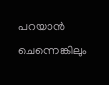പറയാൻ ചെന്നെങ്കിലും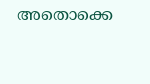അതൊക്കെ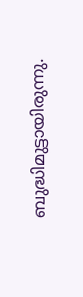ബുദ്ധിമുട്ടായിരുന്നു.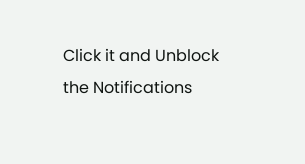Click it and Unblock the Notifications